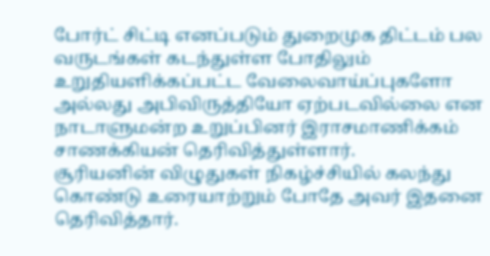போர்ட் சிட்டி எனப்படும் துறைமுக திட்டம் பல வருடங்கள் கடந்துள்ள போதிலும் உறுதியளிக்கப்பட்ட வேலைவாய்ப்புகளோ அல்லது அபிவிருத்தியோ ஏற்படவில்லை என நாடாளுமன்ற உறுப்பினர் இராசமாணிக்கம் சாணக்கியன் தெரிவித்துள்ளார்.
சூரியனின் விழுதுகள் நிகழ்ச்சியில் கலந்து கொண்டு உரையாற்றும் போதே அவர் இதனை தெரிவித்தார்.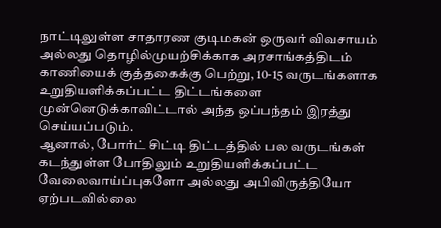நாட்டிலுள்ள சாதாரண குடிமகன் ஒருவர் விவசாயம் அல்லது தொழில்முயற்சிக்காக அரசாங்கத்திடம் காணியைக் குத்தகைக்கு பெற்று, 10-15 வருடங்களாக உறுதியளிக்கப்பட்ட திட்டங்களை முன்னெடுக்காவிட்டால் அந்த ஒப்பந்தம் இரத்து செய்யப்படும்.
ஆனால், போர்ட் சிட்டி திட்டத்தில் பல வருடங்கள் கடந்துள்ள போதிலும் உறுதியளிக்கப்பட்ட வேலைவாய்ப்புகளோ அல்லது அபிவிருத்தியோ ஏற்படவில்லை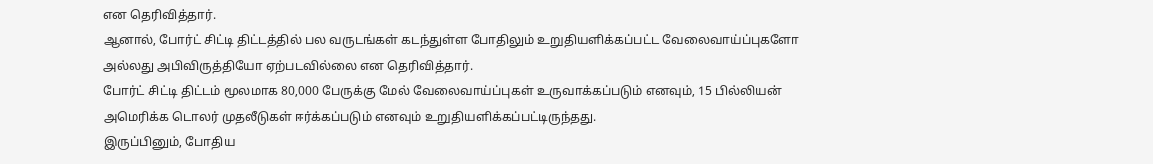என தெரிவித்தார்.
ஆனால், போர்ட் சிட்டி திட்டத்தில் பல வருடங்கள் கடந்துள்ள போதிலும் உறுதியளிக்கப்பட்ட வேலைவாய்ப்புகளோ அல்லது அபிவிருத்தியோ ஏற்படவில்லை என தெரிவித்தார்.
போர்ட் சிட்டி திட்டம் மூலமாக 80,000 பேருக்கு மேல் வேலைவாய்ப்புகள் உருவாக்கப்படும் எனவும், 15 பில்லியன் அமெரிக்க டொலர் முதலீடுகள் ஈர்க்கப்படும் எனவும் உறுதியளிக்கப்பட்டிருந்தது.
இருப்பினும், போதிய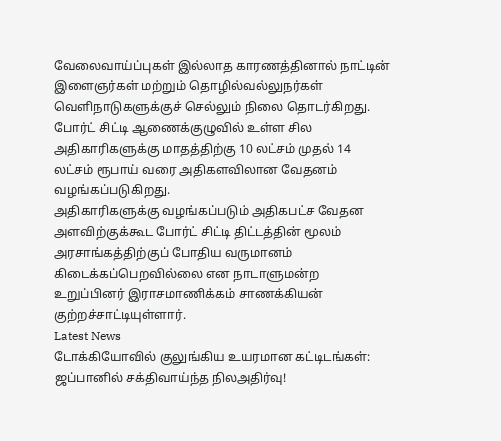வேலைவாய்ப்புகள் இல்லாத காரணத்தினால் நாட்டின் இளைஞர்கள் மற்றும் தொழில்வல்லுநர்கள் வெளிநாடுகளுக்குச் செல்லும் நிலை தொடர்கிறது.
போர்ட் சிட்டி ஆணைக்குழுவில் உள்ள சில அதிகாரிகளுக்கு மாதத்திற்கு 10 லட்சம் முதல் 14 லட்சம் ரூபாய் வரை அதிகளவிலான வேதனம் வழங்கப்படுகிறது.
அதிகாரிகளுக்கு வழங்கப்படும் அதிகபட்ச வேதன அளவிற்குக்கூட போர்ட் சிட்டி திட்டத்தின் மூலம் அரசாங்கத்திற்குப் போதிய வருமானம் கிடைக்கப்பெறவில்லை என நாடாளுமன்ற உறுப்பினர் இராசமாணிக்கம் சாணக்கியன் குற்றச்சாட்டியுள்ளார்.
Latest News
டோக்கியோவில் குலுங்கிய உயரமான கட்டிடங்கள்: ஜப்பானில் சக்திவாய்ந்த நிலஅதிர்வு!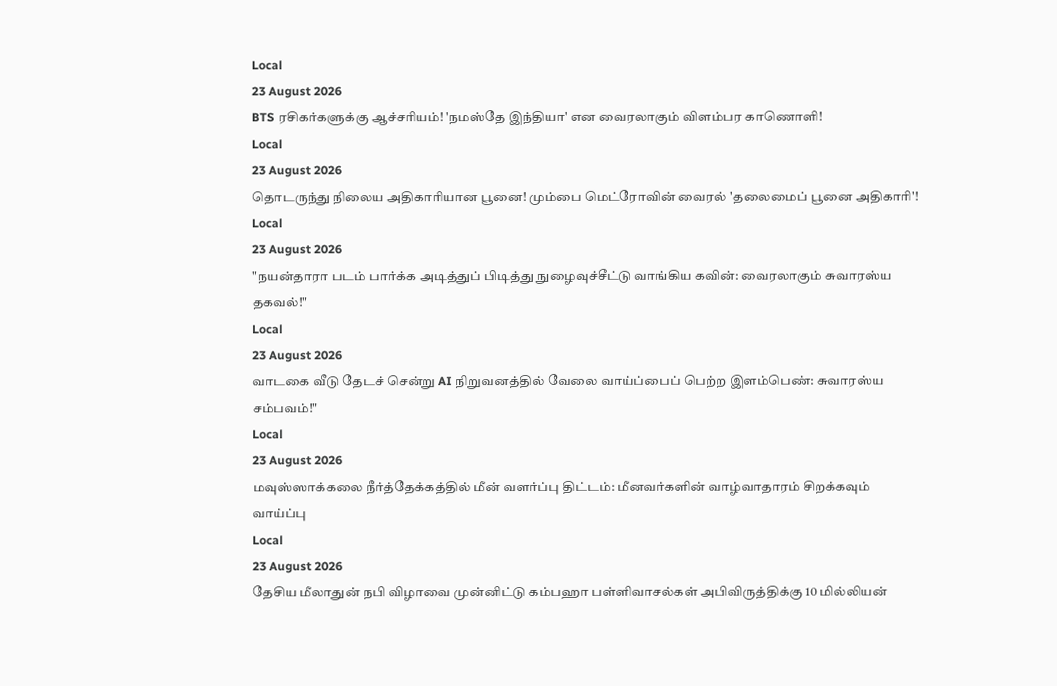Local
23 August 2026
BTS ரசிகர்களுக்கு ஆச்சரியம்! 'நமஸ்தே இந்தியா' என வைரலாகும் விளம்பர காணொளி!
Local
23 August 2026
தொடருந்து நிலைய அதிகாரியான பூனை! மும்பை மெட்ரோவின் வைரல் 'தலைமைப் பூனை அதிகாரி'!
Local
23 August 2026
"நயன்தாரா படம் பார்க்க அடித்துப் பிடித்து நுழைவுச்சீட்டு வாங்கிய கவின்: வைரலாகும் சுவாரஸ்ய தகவல்!"
Local
23 August 2026
வாடகை வீடு தேடச் சென்று AI நிறுவனத்தில் வேலை வாய்ப்பைப் பெற்ற இளம்பெண்: சுவாரஸ்ய சம்பவம்!"
Local
23 August 2026
மவுஸ்ஸாக்கலை நீர்த்தேக்கத்தில் மீன் வளர்ப்பு திட்டம்: மீனவர்களின் வாழ்வாதாரம் சிறக்கவும் வாய்ப்பு
Local
23 August 2026
தேசிய மீலாதுன் நபி விழாவை முன்னிட்டு கம்பஹா பள்ளிவாசல்கள் அபிவிருத்திக்கு 10 மில்லியன்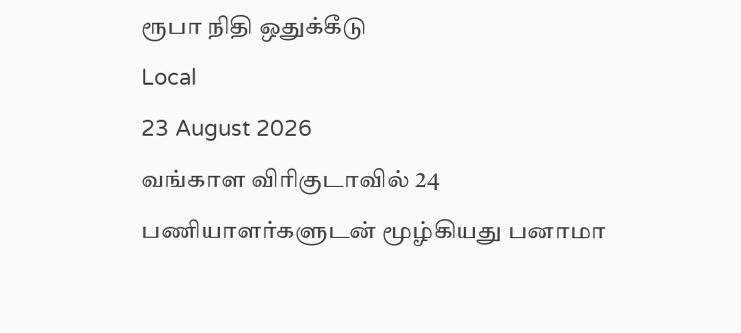ரூபா நிதி ஒதுக்கீடு
Local
23 August 2026
வங்காள விரிகுடாவில் 24 பணியாளர்களுடன் மூழ்கியது பனாமா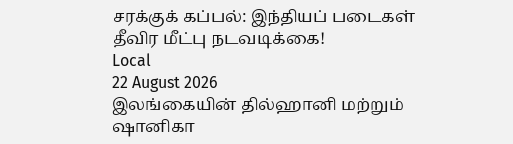சரக்குக் கப்பல்: இந்தியப் படைகள் தீவிர மீட்பு நடவடிக்கை!
Local
22 August 2026
இலங்கையின் தில்ஹானி மற்றும் ஷானிகா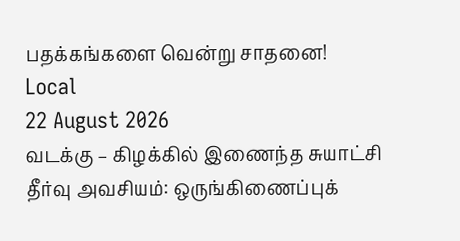பதக்கங்களை வென்று சாதனை!
Local
22 August 2026
வடக்கு – கிழக்கில் இணைந்த சுயாட்சி தீர்வு அவசியம்: ஒருங்கிணைப்புக்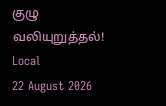குழு வலியுறுத்தல்!
Local
22 August 2026